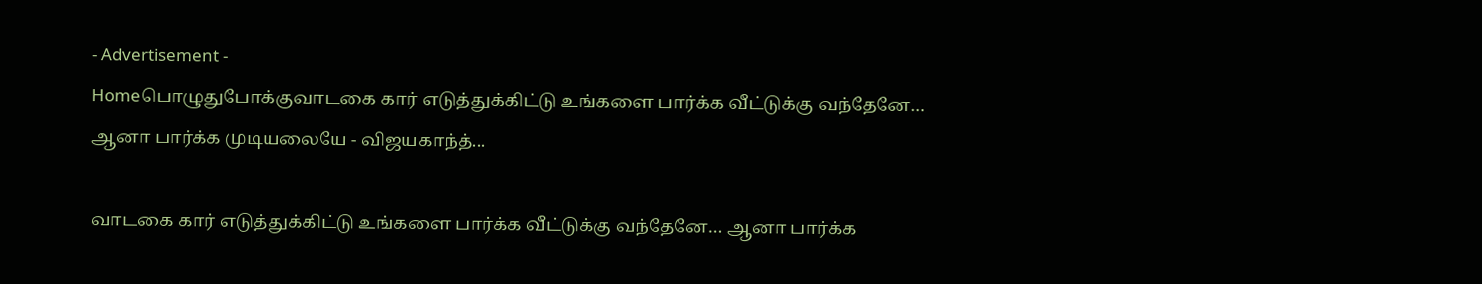- Advertisement -
Homeபொழுதுபோக்குவாடகை கார் எடுத்துக்கிட்டு உங்களை பார்க்க வீட்டுக்கு வந்தேனே… ஆனா பார்க்க முடியலையே - விஜயகாந்த்...

வாடகை கார் எடுத்துக்கிட்டு உங்களை பார்க்க வீட்டுக்கு வந்தேனே… ஆனா பார்க்க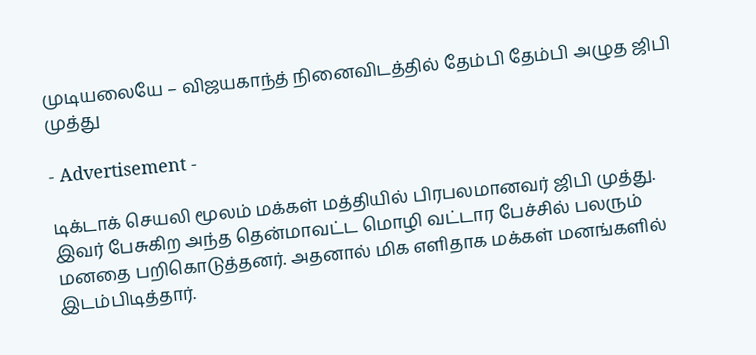முடியலையே – விஜயகாந்த் நினைவிடத்தில் தேம்பி தேம்பி அழுத ஜிபி முத்து

- Advertisement -

டிக்டாக் செயலி மூலம் மக்கள் மத்தியில் பிரபலமானவர் ஜிபி முத்து. இவர் பேசுகிற அந்த தென்மாவட்ட மொழி வட்டார பேச்சில் பலரும் மனதை பறிகொடுத்தனர். அதனால் மிக எளிதாக மக்கள் மனங்களில் இடம்பிடித்தார்.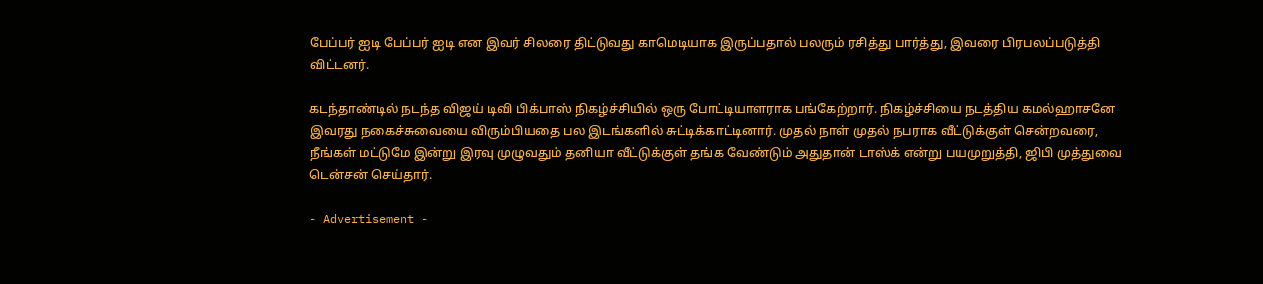பேப்பர் ஐடி பேப்பர் ஐடி என இவர் சிலரை திட்டுவது காமெடியாக இருப்பதால் பலரும் ரசித்து பார்த்து, இவரை பிரபலப்படுத்தி விட்டனர்.

கடந்தாண்டில் நடந்த விஜய் டிவி பிக்பாஸ் நிகழ்ச்சியில் ஒரு போட்டியாளராக பங்கேற்றார். நிகழ்ச்சியை நடத்திய கமல்ஹாசனே இவரது நகைச்சுவையை விரும்பியதை பல இடங்களில் சுட்டிக்காட்டினார். முதல் நாள் முதல் நபராக வீட்டுக்குள் சென்றவரை, நீங்கள் மட்டுமே இன்று இரவு முழுவதும் தனியா வீட்டுக்குள் தங்க வேண்டும் அதுதான் டாஸ்க் என்று பயமுறுத்தி, ஜிபி முத்துவை டென்சன் செய்தார்.

- Advertisement -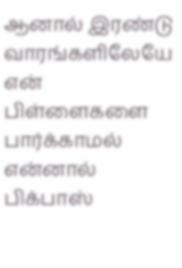ஆனால் இரண்டு வாரங்களிலேயே என் பிள்ளைகளை பார்க்காமல் என்னால் பிக்பாஸ்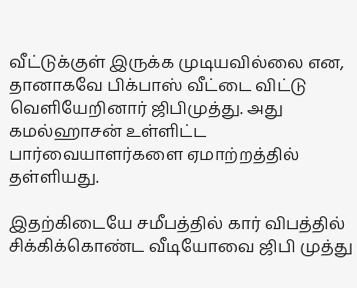வீட்டுக்குள் இருக்க முடியவில்லை என, தானாகவே பிக்பாஸ் வீட்டை விட்டு வெளியேறினார் ஜிபிமுத்து. அது கமல்ஹாசன் உள்ளிட்ட பார்வையாளர்களை ஏமாற்றத்தில் தள்ளியது.

இதற்கிடையே சமீபத்தில் கார் விபத்தில் சிக்கிக்கொண்ட வீடியோவை ஜிபி முத்து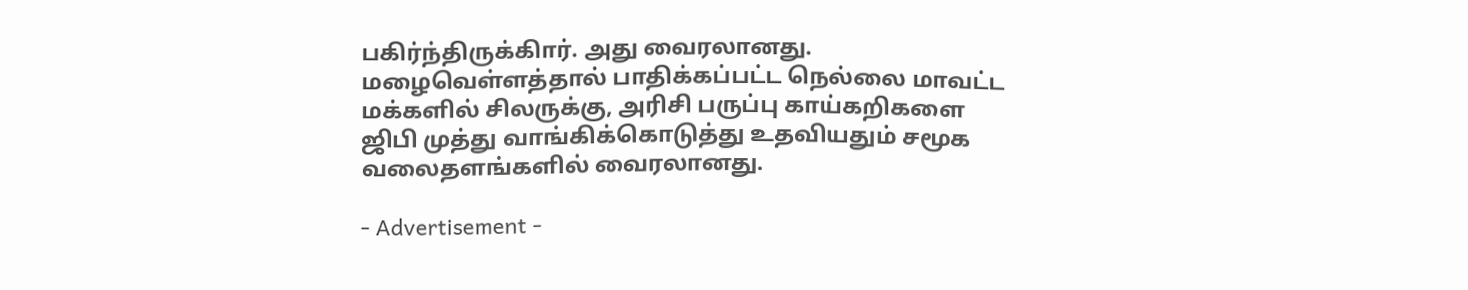பகிர்ந்திருக்கிார். அது வைரலானது. மழைவெள்ளத்தால் பாதிக்கப்பட்ட நெல்லை மாவட்ட மக்களில் சிலருக்கு, அரிசி பருப்பு காய்கறிகளை ஜிபி முத்து வாங்கிக்கொடுத்து உதவியதும் சமூக வலைதளங்களில் வைரலானது.

- Advertisement -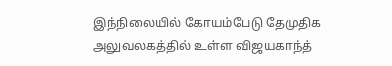இந்நிலையில் கோயம்பேடு தேமுதிக அலுவலகத்தில் உள்ள விஜயகாந்த்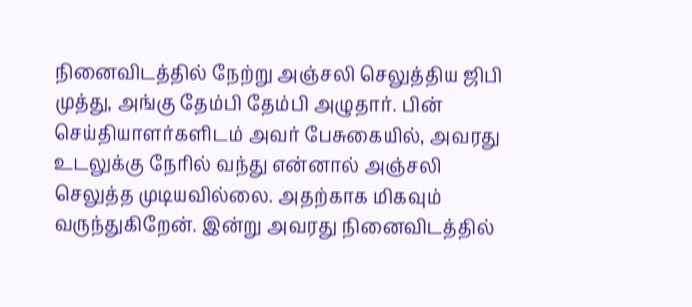நினைவிடத்தில் நேற்று அஞ்சலி செலுத்திய ஜிபி முத்து, அங்கு தேம்பி தேம்பி அழுதார். பின் செய்தியாளர்களிடம் அவர் பேசுகையில், அவரது உடலுக்கு நேரில் வந்து என்னால் அஞ்சலி செலுத்த முடியவில்லை. அதற்காக மிகவும் வருந்துகிறேன். இன்று அவரது நினைவிடத்தில்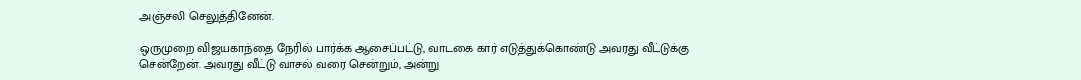அஞ்சலி செலுத்தினேன்.

ஒருமுறை விஜயகாந்தை நேரில் பார்க்க ஆசைப்பட்டு, வாடகை கார் எடுத்துக்கொண்டு அவரது வீட்டுக்கு சென்றேன். அவரது வீட்டு வாசல் வரை சென்றும், அன்று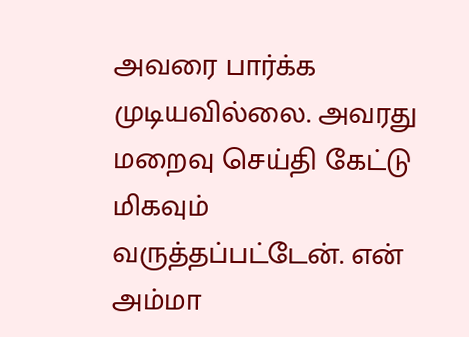அவரை பார்க்க முடியவில்லை. அவரது மறைவு செய்தி கேட்டு மிகவும் வருத்தப்பட்டேன். என் அம்மா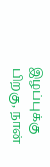இழப்புக்கு பிறகு, நான்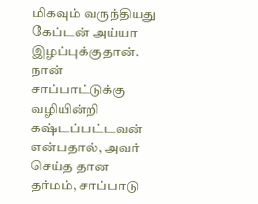மிகவும் வருந்தியது கேப்டன் அய்யா இழப்புக்குதான். நான் சாப்பாட்டுக்கு வழியின்றி கஷ்டப்பட்டவன் என்பதால், அவர் செய்த தான தர்மம், சாப்பாடு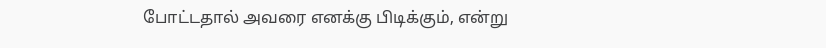போட்டதால் அவரை எனக்கு பிடிக்கும், என்று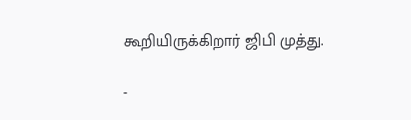கூறியிருக்கிறார் ஜிபி முத்து.

-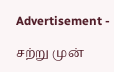Advertisement -

சற்று முன்